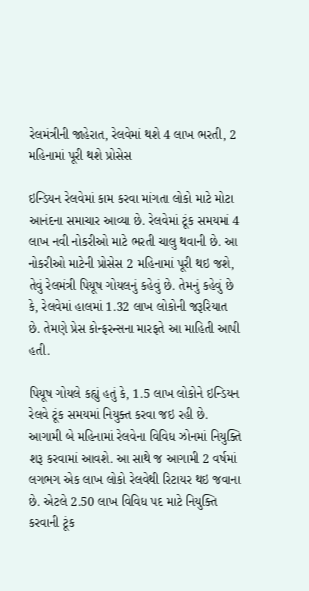રેલમંત્રીની જાહેરાત, રેલવેમાં થશે 4 લાખ ભરતી, 2 મહિનામાં પૂરી થશે પ્રોસેસ

ઇન્ડિયન રેલવેમાં કામ કરવા માંગતા લોકો માટે મોટા આનંદના સમાચાર આવ્યા છે. રેલવેમાં ટૂંક સમયમાં 4 લાખ નવી નોકરીઓ માટે ભરતી ચાલુ થવાની છે. આ નોકરીઓ માટેની પ્રોસેસ 2 મહિનામાં પૂરી થઇ જશે, તેવું રેલમંત્રી પિયૂષ ગોયલનું કહેવું છે. તેમનું કહેવું છે કે, રેલવેમાં હાલમાં 1.32 લાખ લોકોની જરૂરિયાત છે. તેમણે પ્રેસ કોન્ફરન્સના મારફતે આ માહિતી આપી હતી.

પિયૂષ ગોયલે કહ્યું હતું કે, 1.5 લાખ લોકોને ઇન્ડિયન રેલવે ટૂંક સમયમાં નિયુક્ત કરવા જઇ રહી છે. આગામી બે મહિનામાં રેલવેના વિવિધ ઝોનમાં નિયુક્તિ શરૂ કરવામાં આવશે. આ સાથે જ આગામી 2 વર્ષમાં લગભગ એક લાખ લોકો રેલવેથી રિટાયર થઇ જવાના છે. એટલે 2.50 લાખ વિવિધ પદ માટે નિયુક્તિ કરવાની ટૂંક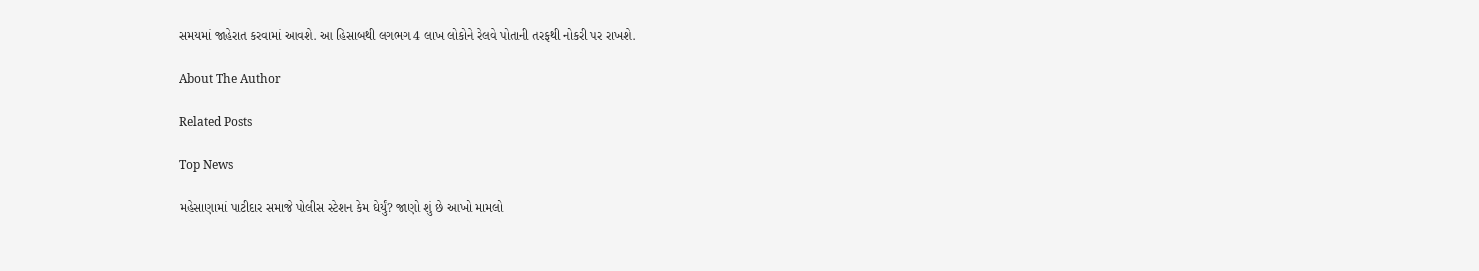સમયમાં જાહેરાત કરવામાં આવશે. આ હિસાબથી લગભગ 4 લાખ લોકોને રેલવે પોતાની તરફથી નોકરી પર રાખશે.

About The Author

Related Posts

Top News

મહેસાણામાં પાટીદાર સમાજે પોલીસ સ્ટેશન કેમ ઘેર્યું? જાણો શું છે આખો મામલો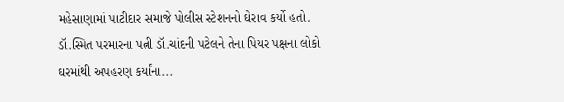મહેસાણામાં પાટીદાર સમાજે પોલીસ સ્ટેશનનો ઘેરાવ કર્યો હતો. ડૉ.સ્મિત પરમારના પત્ની ડૉ.ચાંદની પટેલને તેના પિયર પક્ષના લોકો ઘરમાંથી અપહરણ કર્યાંના...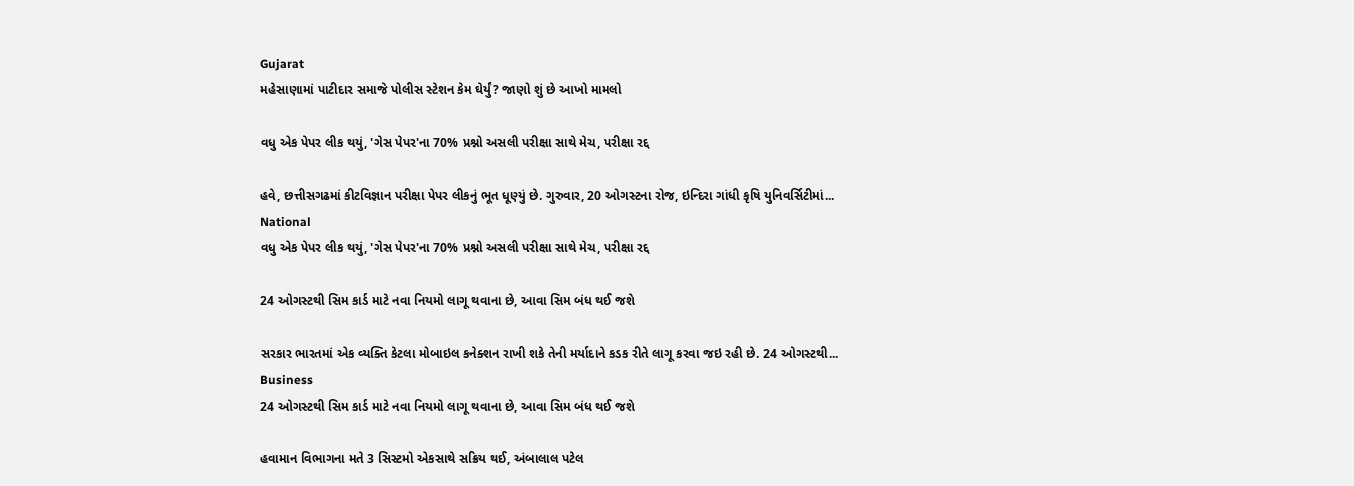Gujarat
મહેસાણામાં પાટીદાર સમાજે પોલીસ સ્ટેશન કેમ ઘેર્યું? જાણો શું છે આખો મામલો

વધુ એક પેપર લીક થયું, 'ગેસ પેપર'ના 70% પ્રશ્નો અસલી પરીક્ષા સાથે મેચ, પરીક્ષા રદ્દ

હવે, છત્તીસગઢમાં કીટવિજ્ઞાન પરીક્ષા પેપર લીકનું ભૂત ધૂણ્યું છે. ગુરુવાર, 20 ઓગસ્ટના રોજ, ઇન્દિરા ગાંધી કૃષિ યુનિવર્સિટીમાં...
National
વધુ એક પેપર લીક થયું, 'ગેસ પેપર'ના 70% પ્રશ્નો અસલી પરીક્ષા સાથે મેચ, પરીક્ષા રદ્દ

24 ઓગસ્ટથી સિમ કાર્ડ માટે નવા નિયમો લાગૂ થવાના છે, આવા સિમ બંધ થઈ જશે

સરકાર ભારતમાં એક વ્યક્તિ કેટલા મોબાઇલ કનેક્શન રાખી શકે તેની મર્યાદાને કડક રીતે લાગૂ કરવા જઇ રહી છે. 24 ઓગસ્ટથી...
Business
24 ઓગસ્ટથી સિમ કાર્ડ માટે નવા નિયમો લાગૂ થવાના છે, આવા સિમ બંધ થઈ જશે

હવામાન વિભાગના મતે 3 સિસ્ટમો એકસાથે સક્રિય થઈ, અંબાલાલ પટેલ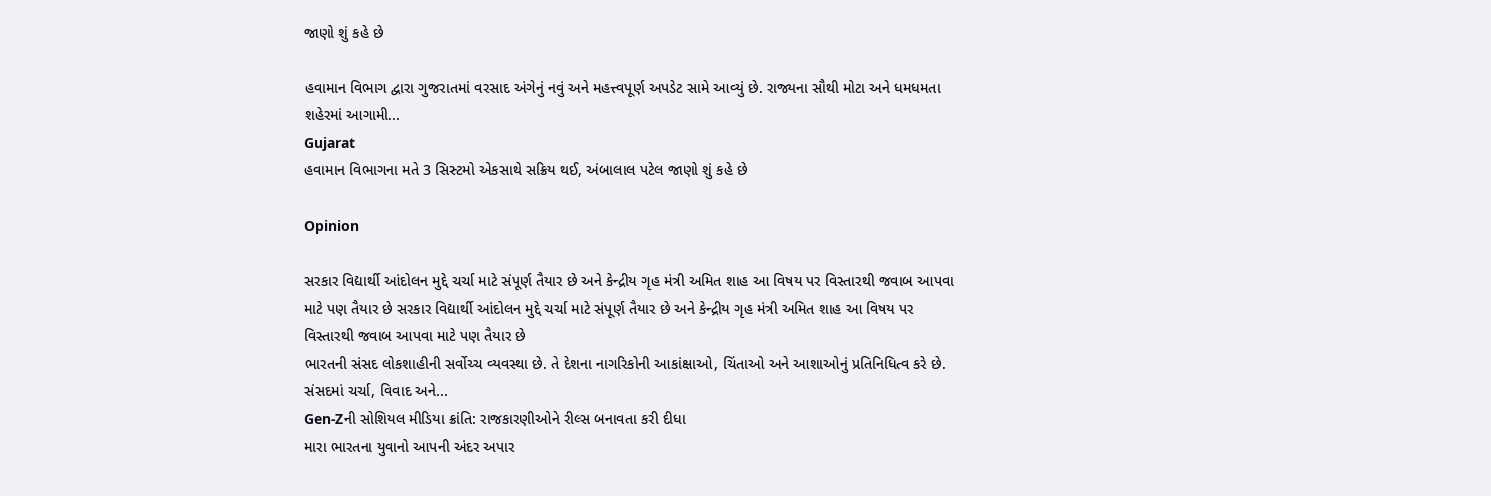જાણો શું કહે છે

હવામાન વિભાગ દ્વારા ગુજરાતમાં વરસાદ અંગેનું નવું અને મહત્ત્વપૂર્ણ અપડેટ સામે આવ્યું છે. રાજ્યના સૌથી મોટા અને ધમધમતા શહેરમાં આગામી...
Gujarat
હવામાન વિભાગના મતે 3 સિસ્ટમો એકસાથે સક્રિય થઈ, અંબાલાલ પટેલ જાણો શું કહે છે

Opinion

સરકાર વિદ્યાર્થી આંદોલન મુદ્દે ચર્ચા માટે સંપૂર્ણ તૈયાર છે અને કેન્દ્રીય ગૃહ મંત્રી અમિત શાહ આ વિષય પર વિસ્તારથી જવાબ આપવા માટે પણ તૈયાર છે સરકાર વિદ્યાર્થી આંદોલન મુદ્દે ચર્ચા માટે સંપૂર્ણ તૈયાર છે અને કેન્દ્રીય ગૃહ મંત્રી અમિત શાહ આ વિષય પર વિસ્તારથી જવાબ આપવા માટે પણ તૈયાર છે
ભારતની સંસદ લોકશાહીની સર્વોચ્ચ વ્યવસ્થા છે. તે દેશના નાગરિકોની આકાંક્ષાઓ, ચિંતાઓ અને આશાઓનું પ્રતિનિધિત્વ કરે છે. સંસદમાં ચર્ચા, વિવાદ અને...
Gen-Zની સોશિયલ મીડિયા ક્રાંતિ: રાજકારણીઓને રીલ્સ બનાવતા કરી દીધા
મારા ભારતના યુવાનો આપની અંદર અપાર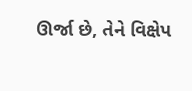ઊર્જા છે, તેને વિક્ષેપ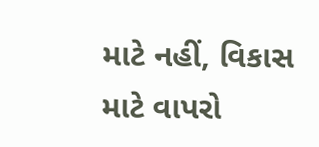માટે નહીં, વિકાસ માટે વાપરો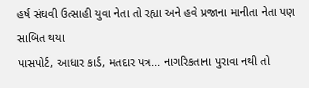હર્ષ સંઘવી ઉત્સાહી યુવા નેતા તો રહ્યા અને હવે પ્રજાના માનીતા નેતા પણ સાબિત થયા
પાસપોર્ટ, આધાર કાર્ડ, મતદાર પત્ર... નાગરિકતાના પુરાવા નથી તો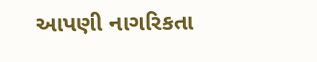આપણી નાગરિકતા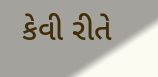કેવી રીતે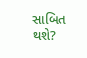સાબિત થશે?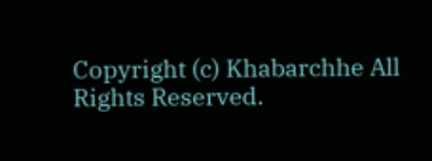Copyright (c) Khabarchhe All Rights Reserved.